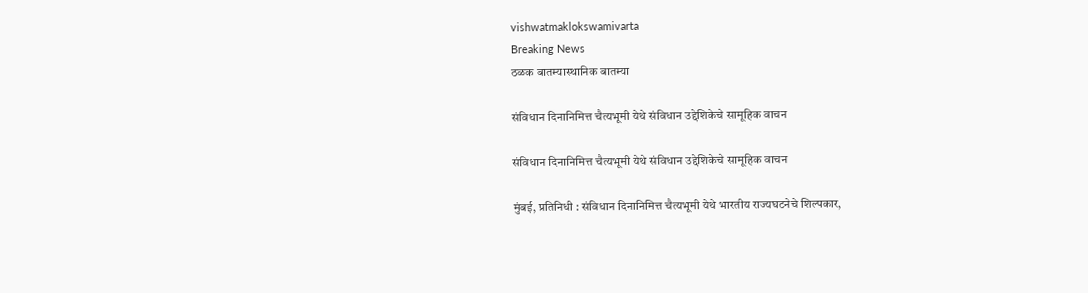vishwatmaklokswamivarta
Breaking News
ठळक बातम्यास्थानिक बातम्या

संविधान दिनानिमित्त चैत्यभूमी येथे संविधान उद्देशिकेचे सामूहिक वाचन

संविधान दिनानिमित्त चैत्यभूमी येथे संविधान उद्देशिकेचे सामूहिक वाचन

मुंबई, प्रतिनिधी : संविधान दिनानिमित्त चैत्यभूमी येथे भारतीय राज्यघटनेचे शिल्पकार,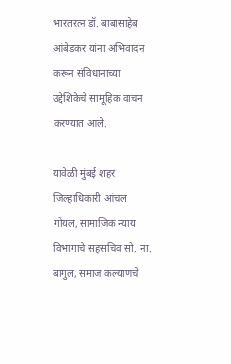भारतरत्न डॉ. बाबासाहेब आंबेडकर यांना अभिवादन करून संविधानाच्या उद्देशिकेचे सामूहिक वाचन करण्यात आले.

यावेळी मुंबई शहर जिल्हाधिकारी आंचल गोयल, सामाजिक न्याय विभागाचे सहसचिव सो. ना. बागुल, समाज कल्याणचे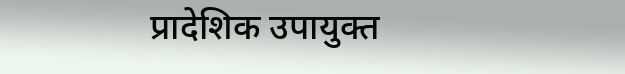प्रादेशिक उपायुक्त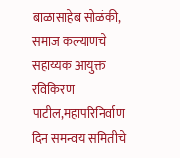बाळासाहेब सोळंकी, समाज कल्याणचे सहाय्यक आयुक्त रविकिरण पाटील,महापरिनिर्वाण दिन समन्वय समितीचे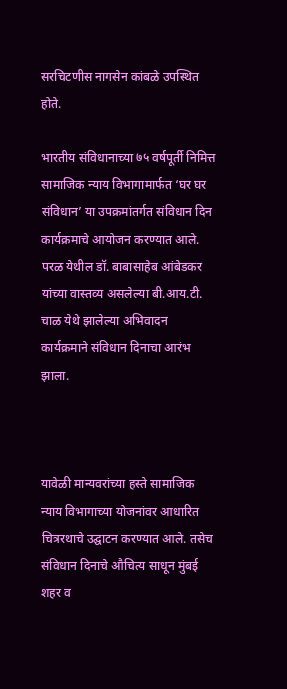सरचिटणीस नागसेन कांबळे उपस्थित होते.

भारतीय संविधानाच्या ७५ वर्षपूर्ती निमित्त सामाजिक न्याय विभागामार्फत ‘घर घर संविधान’ या उपक्रमांतर्गत संविधान दिन कार्यक्रमाचे आयोजन करण्यात आले. परळ येथील डॉ. बाबासाहेब आंबेडकर यांच्या वास्तव्य असलेल्या बी.आय.टी. चाळ येथे झालेल्या अभिवादन कार्यक्रमाने संविधान दिनाचा आरंभ झाला.



यावेळी मान्यवरांच्या हस्ते सामाजिक न्याय विभागाच्या योजनांवर आधारित चित्ररथाचे उद्घाटन करण्यात आले. तसेच संविधान दिनाचे औचित्य साधून मुंबई शहर व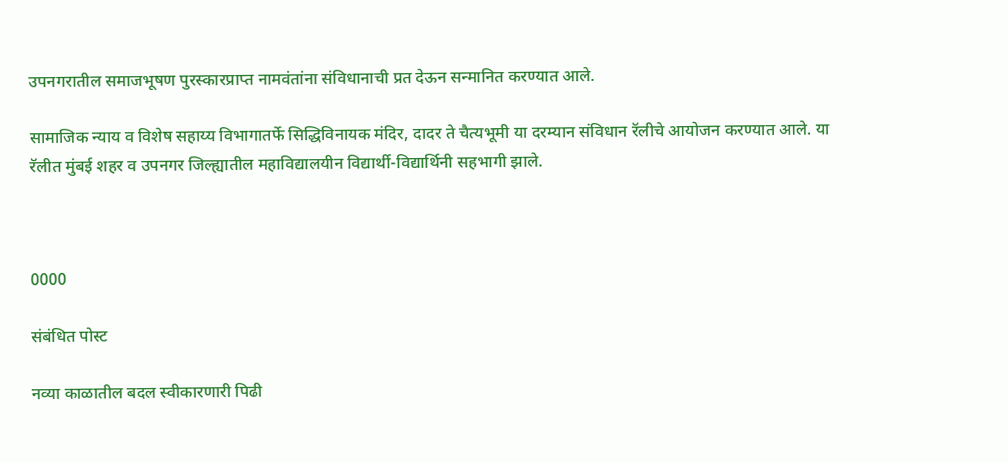उपनगरातील समाजभूषण पुरस्कारप्राप्त नामवंतांना संविधानाची प्रत देऊन सन्मानित करण्यात आले.

सामाजिक न्याय व विशेष सहाय्य विभागातर्फे सिद्धिविनायक मंदिर, दादर ते चैत्यभूमी या दरम्यान संविधान रॅलीचे आयोजन करण्यात आले. या रॅलीत मुंबई शहर व उपनगर जिल्ह्यातील महाविद्यालयीन विद्यार्थी-विद्यार्थिनी सहभागी झाले.



0000

संबंधित पोस्ट

नव्या काळातील बदल स्वीकारणारी पिढी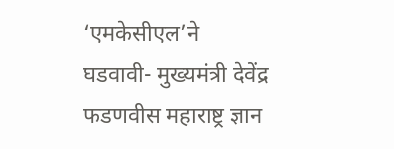‘एमकेसीएल’ने घडवावी- मुख्यमंत्री देवेंद्र फडणवीस महाराष्ट्र ज्ञान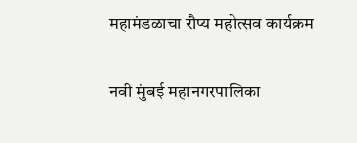महामंडळाचा रौप्य महोत्सव कार्यक्रम

नवी मुंबई महानगरपालिका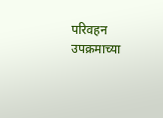परिवहन उपक्रमाच्या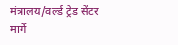मंत्रालय/वर्ल्ड ट्रेड सेंटर मार्गे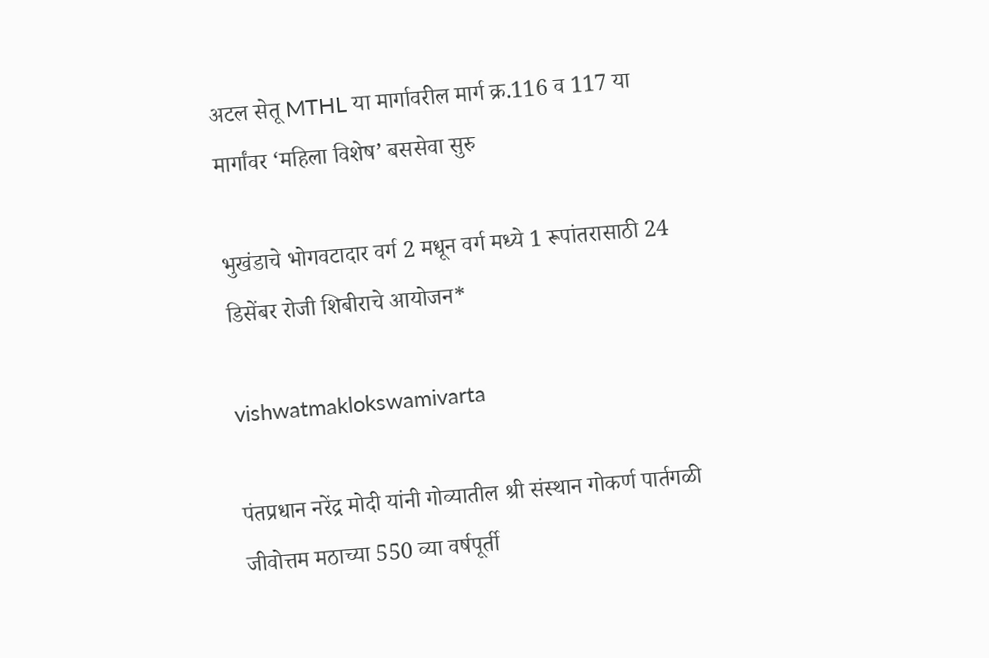अटल सेतू MTHL या मार्गावरील मार्ग क्र.116 व 117 या मार्गांवर ‘महिला विशेष’ बससेवा सुरु

भुखंडाचे भोगवटादार वर्ग 2 मधून वर्ग मध्ये 1 रूपांतरासाठी 24 डिसेंबर रोजी शिबीराचे आयोजन*

vishwatmaklokswamivarta

पंतप्रधान नरेंद्र मोदी यांनी गोव्यातील श्री संस्थान गोकर्ण पार्तगळी जीवोत्तम मठाच्या 550 व्या वर्षपूर्ती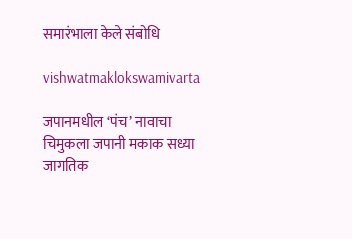समारंभाला केले संबोधि

vishwatmaklokswamivarta

जपानमधील ‘पंच’ नावाचा चिमुकला जपानी मकाक सध्या जागतिक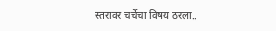स्तरावर चर्चेचा विषय ठरला..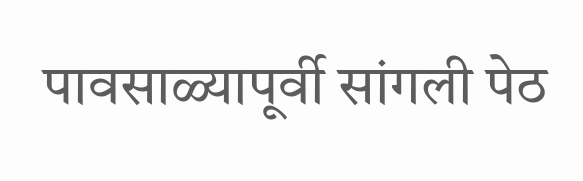पावसाळ्यापूर्वी सांगली पेठ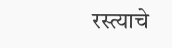रस्त्याचे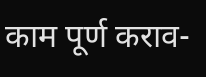काम पूर्ण कराव-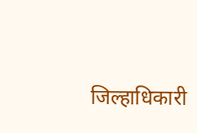जिल्हाधिकारी